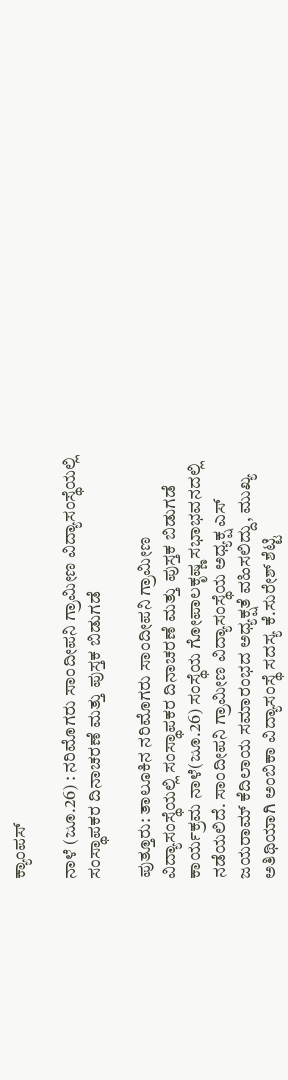ಕ್ಯಾಂಪಸ್‌

ನಾಳೆ (ಜೂ.26) : ನರಿಮೊಗರು ಸಾಂದೀಪನಿ ಗ್ರಾಮೀಣ ವಿದ್ಯಾಸಂಸ್ಥೆಯಲ್ಲಿ ಸಂಸ್ಥಾಪಕರ ದಿನಾಚರಣೆ ಮತ್ತು ಪುಸ್ತಕ ಬಿಡುಗಡೆ

ಪುತ್ತೂರು: ತಾಲೂಕಿನ ನರಿಮೊಗರು ಸಾಂದೀಪನಿ ಗ್ರಾಮೀಣ ವಿದ್ಯಾಸಂಸ್ಥೆಯಲ್ಲಿ ಸಂಸ್ಥಾಪಕರ ದಿನಾಚರಣೆ ಮತ್ತು ಪುಸ್ತಕ ಬಿಡುಗಡೆ ಕಾರ್ಯಕ್ರಮ ನಾಳೆ(ಜೂ.26) ಸಂಸ್ಥೆಯ ಗೋಪಾಲಕೃಷ್ಣ ಸಭಾಭವನದಲ್ಲಿ ನಡೆಯಲಿದೆ. ಸಾಂದೀಪನಿ ಗ್ರಾಮೀಣ ವಿದ್ಯಾಸಂಸ್ಥೆಯ ಅಧ್ಯಕ್ಷ ಎಸ್ ಜಯರಾಮ್ ಕೆದಿಲಾಯ ಸಮಾರಂಭದ ಅಧ್ಯಕ್ಷತೆ ವಹಿಸಲಿದ್ದು, ಮುಖ್ಯ ಅತಿಥಿಯಾಗಿ ಅಂಬಿಕಾ ವಿದ್ಯಾಸಂಸ್ಥೆ ಸದಸ್ಯ ಕೆ.ಸುರೇಶ್ ಶೆಟ್ಟಿ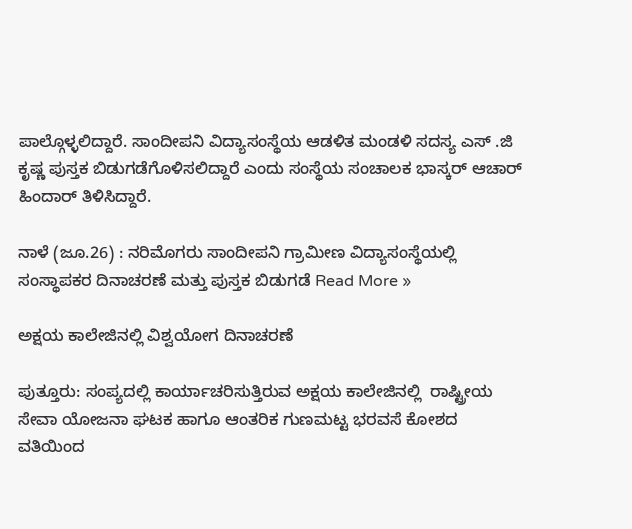ಪಾಲ್ಗೊಳ್ಳಲಿದ್ದಾರೆ. ಸಾಂದೀಪನಿ ವಿದ್ಯಾಸಂಸ್ಥೆಯ ಆಡಳಿತ ಮಂಡಳಿ ಸದಸ್ಯ ಎಸ್ .ಜಿ ಕೃಷ್ಣ ಪುಸ್ತಕ ಬಿಡುಗಡೆಗೊಳಿಸಲಿದ್ದಾರೆ ಎಂದು ಸಂಸ್ಥೆಯ ಸಂಚಾಲಕ ಭಾಸ್ಕರ್ ಆಚಾರ್ ಹಿಂದಾರ್ ತಿಳಿಸಿದ್ದಾರೆ.

ನಾಳೆ (ಜೂ.26) : ನರಿಮೊಗರು ಸಾಂದೀಪನಿ ಗ್ರಾಮೀಣ ವಿದ್ಯಾಸಂಸ್ಥೆಯಲ್ಲಿ ಸಂಸ್ಥಾಪಕರ ದಿನಾಚರಣೆ ಮತ್ತು ಪುಸ್ತಕ ಬಿಡುಗಡೆ Read More »

ಅಕ್ಷಯ ಕಾಲೇಜಿನಲ್ಲಿ ವಿಶ್ವಯೋಗ ದಿನಾಚರಣೆ

ಪುತ್ತೂರು: ಸಂಪ್ಯದಲ್ಲಿ ಕಾರ್ಯಾಚರಿಸುತ್ತಿರುವ ಅಕ್ಷಯ ಕಾಲೇಜಿನಲ್ಲಿ  ರಾಷ್ಟ್ರೀಯ ಸೇವಾ ಯೋಜನಾ ಘಟಕ ಹಾಗೂ ಆಂತರಿಕ ಗುಣಮಟ್ಟ ಭರವಸೆ ಕೋಶದ ವತಿಯಿಂದ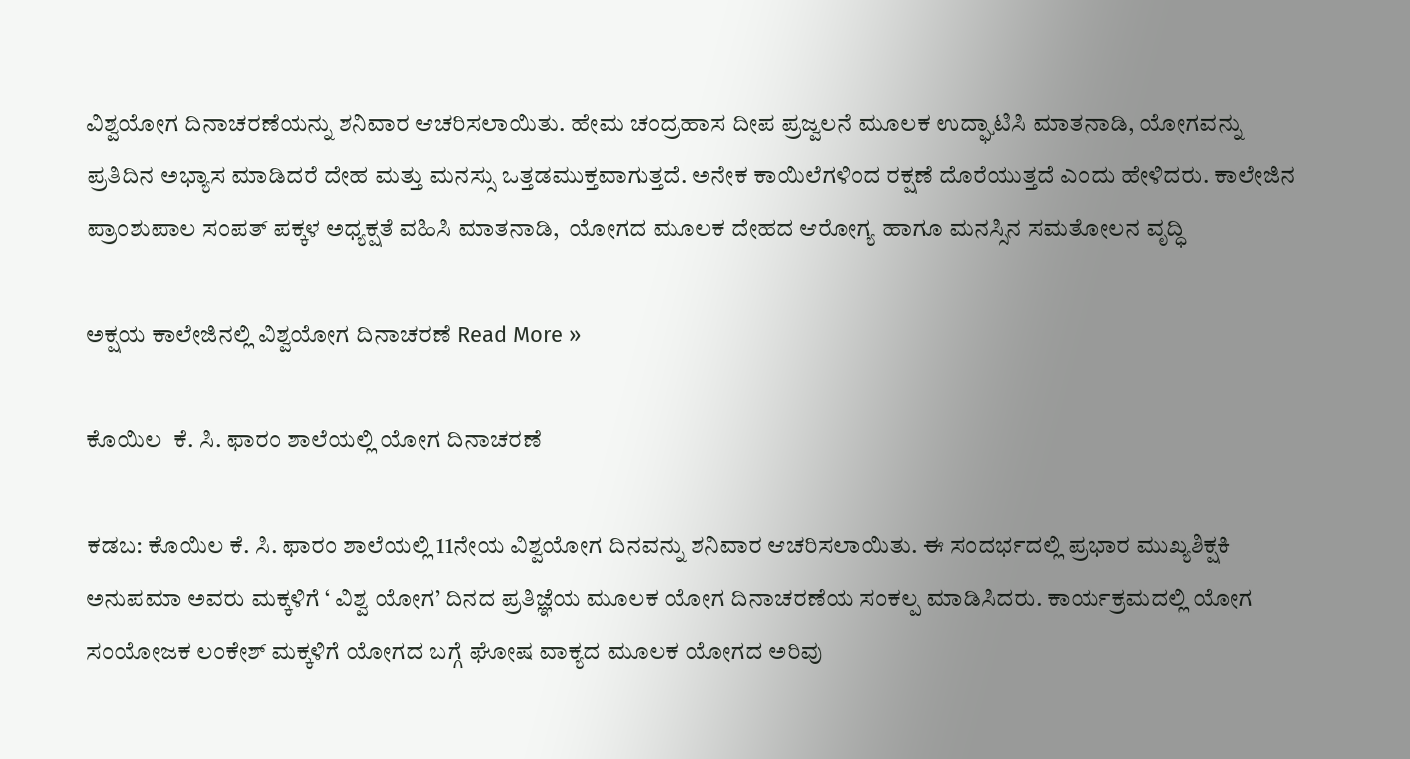ವಿಶ್ವಯೋಗ ದಿನಾಚರಣೆಯನ್ನು ಶನಿವಾರ ಆಚರಿಸಲಾಯಿತು. ಹೇಮ ಚಂದ್ರಹಾಸ ದೀಪ ಪ್ರಜ್ವಲನೆ ಮೂಲಕ ಉದ್ಘಾಟಿಸಿ ಮಾತನಾಡಿ, ಯೋಗವನ್ನು ಪ್ರತಿದಿನ ಅಭ್ಯಾಸ ಮಾಡಿದರೆ ದೇಹ ಮತ್ತು ಮನಸ್ಸು ಒತ್ತಡಮುಕ್ತವಾಗುತ್ತದೆ. ಅನೇಕ ಕಾಯಿಲೆಗಳಿಂದ ರಕ್ಷಣೆ ದೊರೆಯುತ್ತದೆ ಎಂದು ಹೇಳಿದರು. ಕಾಲೇಜಿನ ಪ್ರಾಂಶುಪಾಲ ಸಂಪತ್‍ ಪಕ್ಕಳ ಅಧ್ಯಕ್ಷತೆ ವಹಿಸಿ ಮಾತನಾಡಿ,  ಯೋಗದ ಮೂಲಕ ದೇಹದ ಆರೋಗ್ಯ ಹಾಗೂ ಮನಸ್ಸಿನ ಸಮತೋಲನ ವೃದ್ಧಿ

ಅಕ್ಷಯ ಕಾಲೇಜಿನಲ್ಲಿ ವಿಶ್ವಯೋಗ ದಿನಾಚರಣೆ Read More »

ಕೊಯಿಲ  ಕೆ. ಸಿ. ಫಾರಂ ಶಾಲೆಯಲ್ಲಿ ಯೋಗ ದಿನಾಚರಣೆ

ಕಡಬ: ಕೊಯಿಲ ಕೆ. ಸಿ. ಫಾರಂ ಶಾಲೆಯಲ್ಲಿ 11ನೇಯ ವಿಶ್ವಯೋಗ ದಿನವನ್ನು ಶನಿವಾರ ಆಚರಿಸಲಾಯಿತು. ಈ ಸಂದರ್ಭದಲ್ಲಿ ಪ್ರಭಾರ ಮುಖ್ಯಶಿಕ್ಷಕಿ ಅನುಪಮಾ ಅವರು ಮಕ್ಕಳಿಗೆ ‘ ವಿಶ್ವ ಯೋಗ’ ದಿನದ ಪ್ರತಿಜ್ಞೆಯ ಮೂಲಕ ಯೋಗ ದಿನಾಚರಣೆಯ ಸಂಕಲ್ಪ ಮಾಡಿಸಿದರು. ಕಾರ್ಯಕ್ರಮದಲ್ಲಿ ಯೋಗ ಸಂಯೋಜಕ ಲಂಕೇಶ್ ಮಕ್ಕಳಿಗೆ ಯೋಗದ ಬಗ್ಗೆ ಘೋಷ ವಾಕ್ಯದ ಮೂಲಕ ಯೋಗದ ಅರಿವು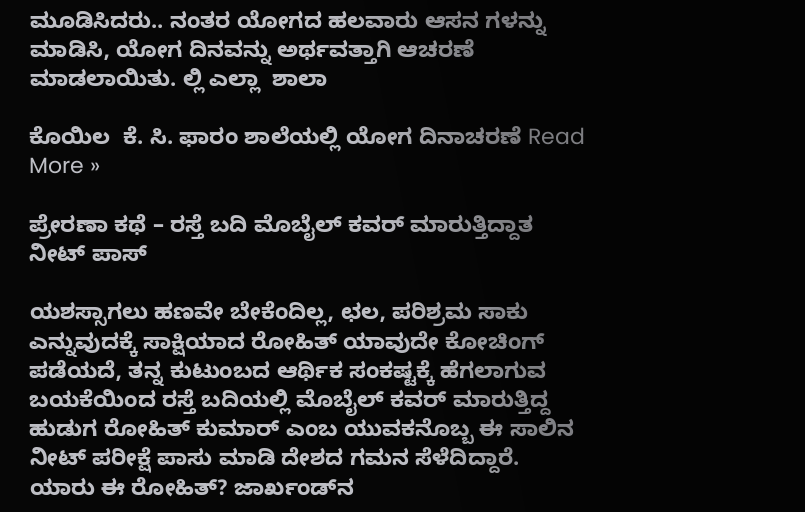ಮೂಡಿಸಿದರು.. ನಂತರ ಯೋಗದ ಹಲವಾರು ಆಸನ ಗಳನ್ನು ಮಾಡಿಸಿ, ಯೋಗ ದಿನವನ್ನು ಅರ್ಥವತ್ತಾಗಿ ಆಚರಣೆ ಮಾಡಲಾಯಿತು. ಲ್ಲಿ ಎಲ್ಲಾ  ಶಾಲಾ

ಕೊಯಿಲ  ಕೆ. ಸಿ. ಫಾರಂ ಶಾಲೆಯಲ್ಲಿ ಯೋಗ ದಿನಾಚರಣೆ Read More »

ಪ್ರೇರಣಾ ಕಥೆ – ರಸ್ತೆ ಬದಿ ಮೊಬೈಲ್‌ ಕವರ್‌ ಮಾರುತ್ತಿದ್ದಾತ ನೀಟ್‌ ಪಾಸ್‌

ಯಶಸ್ಸಾಗಲು ಹಣವೇ ಬೇಕೆಂದಿಲ್ಲ, ಛಲ, ಪರಿಶ್ರಮ ಸಾಕು ಎನ್ನುವುದಕ್ಕೆ ಸಾಕ್ಷಿಯಾದ ರೋಹಿತ್‌ ಯಾವುದೇ ಕೋಚಿಂಗ್ ಪಡೆಯದೆ, ತನ್ನ ಕುಟುಂಬದ ಆರ್ಥಿಕ ಸಂಕಷ್ಟಕ್ಕೆ ಹೆಗಲಾಗುವ ಬಯಕೆಯಿಂದ ರಸ್ತೆ ಬದಿಯಲ್ಲಿ ಮೊಬೈಲ್ ಕವರ್ ಮಾರುತ್ತಿದ್ದ ಹುಡುಗ ರೋಹಿತ್ ಕುಮಾರ್ ಎಂಬ ಯುವಕನೊಬ್ಬ ಈ ಸಾಲಿನ ನೀಟ್ ಪರೀಕ್ಷೆ ಪಾಸು ಮಾಡಿ ದೇಶದ ಗಮನ ಸೆಳೆದಿದ್ದಾರೆ. ಯಾರು ಈ ರೋಹಿತ್? ಜಾರ್ಖಂಡ್‌ನ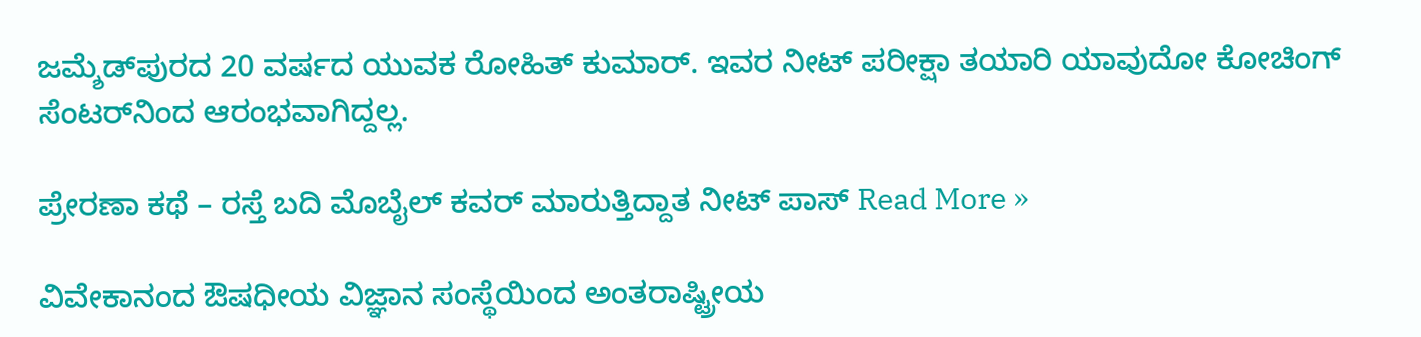ಜಮ್ಶೆಡ್‌ಪುರದ 20 ವರ್ಷದ ಯುವಕ ರೋಹಿತ್ ಕುಮಾರ್. ಇವರ ನೀಟ್ ಪರೀಕ್ಷಾ ತಯಾರಿ ಯಾವುದೋ ಕೋಚಿಂಗ್ ಸೆಂಟರ್‌ನಿಂದ ಆರಂಭವಾಗಿದ್ದಲ್ಲ.

ಪ್ರೇರಣಾ ಕಥೆ – ರಸ್ತೆ ಬದಿ ಮೊಬೈಲ್‌ ಕವರ್‌ ಮಾರುತ್ತಿದ್ದಾತ ನೀಟ್‌ ಪಾಸ್‌ Read More »

ವಿವೇಕಾನಂದ ಔಷಧೀಯ ವಿಜ್ಞಾನ ಸಂಸ್ಥೆಯಿಂದ ಅಂತರಾಷ್ಟ್ರೀಯ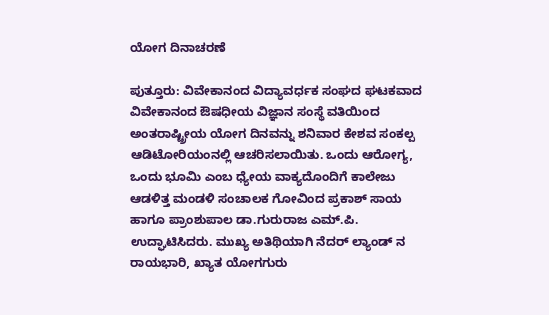ಯೋಗ ದಿನಾಚರಣೆ

ಪುತ್ತೂರು: ವಿವೇಕಾನಂದ ವಿದ್ಯಾವರ್ಧಕ ಸಂಘದ ಘಟಕವಾದ ವಿವೇಕಾನಂದ ಔಷಧೀಯ ವಿಜ್ಞಾನ ಸಂಸ್ಥೆ ವತಿಯಿಂದ ಅಂತರಾಷ್ಟ್ರೀಯ ಯೋಗ ದಿನವನ್ನು ಶನಿವಾರ ಕೇಶವ ಸಂಕಲ್ಪ ಆಡಿಟೋರಿಯಂನಲ್ಲಿ ಆಚರಿಸಲಾಯಿತು. ಒಂದು ಆರೋಗ್ಯ, ಒಂದು ಭೂಮಿ ಎಂಬ ಧ್ಯೇಯ ವಾಕ್ಯದೊಂದಿಗೆ ಕಾಲೇಜು ಆಡಳಿತ್ತ ಮಂಡಳಿ ಸಂಚಾಲಕ ಗೋವಿಂದ ಪ್ರಕಾಶ್‍ ಸಾಯ ಹಾಗೂ ಪ್ರಾಂಶುಪಾಲ ಡಾ.ಗುರುರಾಜ ಎಮ್.ಪಿ. ಉದ್ಘಾಟಿಸಿದರು. ಮುಖ್ಯ ಅತಿಥಿಯಾಗಿ ನೆದರ್ ಲ್ಯಾಂಡ್‍ ನ ರಾಯಭಾರಿ, ಖ್ಯಾತ ಯೋಗಗುರು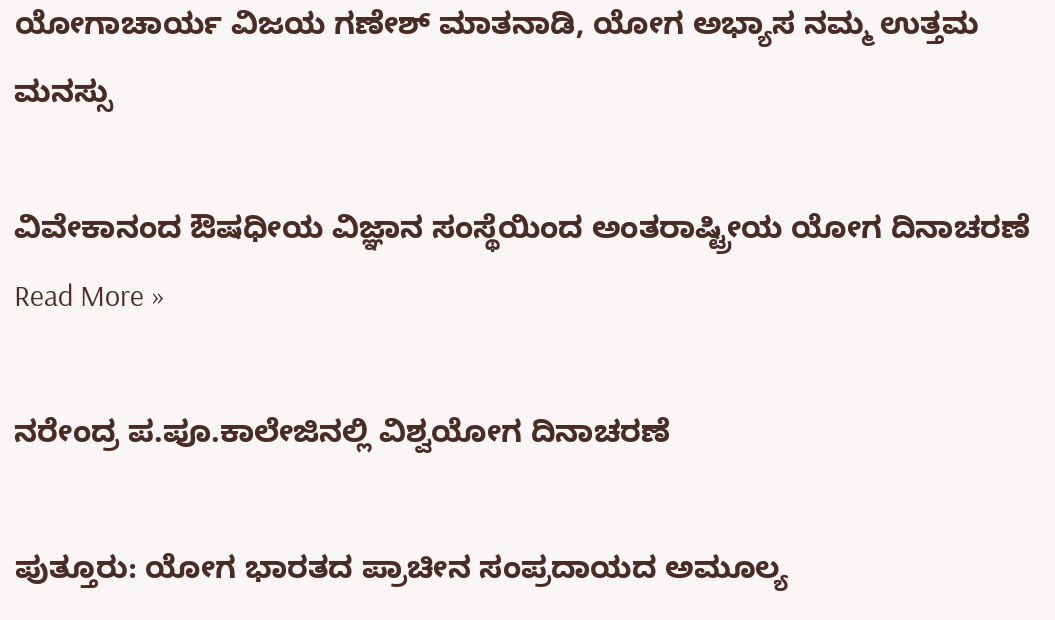ಯೋಗಾಚಾರ್ಯ ವಿಜಯ ಗಣೇಶ್‍ ಮಾತನಾಡಿ, ಯೋಗ ಅಭ್ಯಾಸ ನಮ್ಮ ಉತ್ತಮ ಮನಸ್ಸು

ವಿವೇಕಾನಂದ ಔಷಧೀಯ ವಿಜ್ಞಾನ ಸಂಸ್ಥೆಯಿಂದ ಅಂತರಾಷ್ಟ್ರೀಯ ಯೋಗ ದಿನಾಚರಣೆ Read More »

ನರೇಂದ್ರ ಪ.ಪೂ.ಕಾಲೇಜಿನಲ್ಲಿ ವಿಶ್ವಯೋಗ ದಿನಾಚರಣೆ

ಪುತ್ತೂರು: ಯೋಗ ಭಾರತದ ಪ್ರಾಚೀನ ಸಂಪ್ರದಾಯದ ಅಮೂಲ್ಯ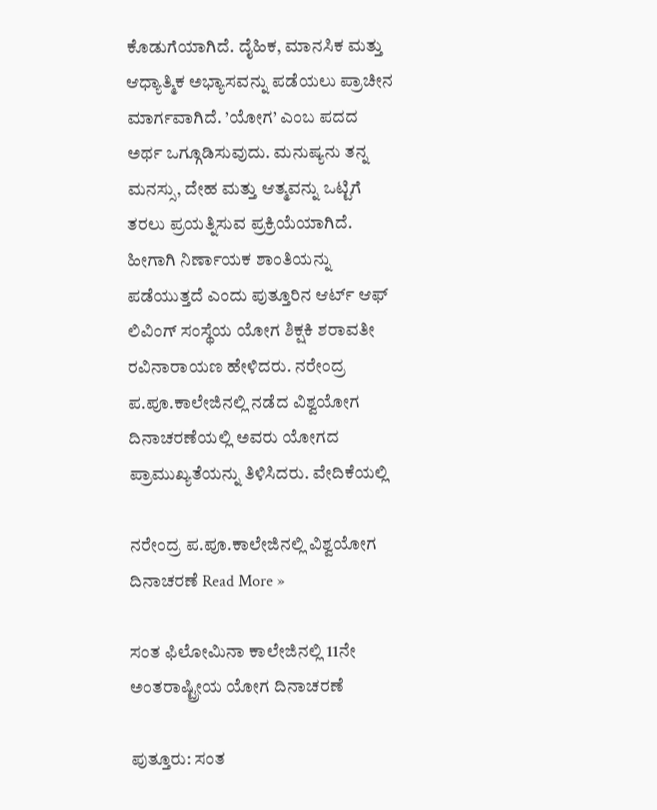ಕೊಡುಗೆಯಾಗಿದೆ. ದೈಹಿಕ, ಮಾನಸಿಕ ಮತ್ತು ಆಧ್ಯಾತ್ಮಿಕ ಅಭ್ಯಾಸವನ್ನು ಪಡೆಯಲು ಪ್ರಾಚೀನ ಮಾರ್ಗವಾಗಿದೆ. ’ಯೋಗ’ ಎಂಬ ಪದದ ಅರ್ಥ ಒಗ್ಗೂಡಿಸುವುದು. ಮನುಷ್ಯನು ತನ್ನ ಮನಸ್ಸು, ದೇಹ ಮತ್ತು ಆತ್ಮವನ್ನು ಒಟ್ಟಿಗೆ ತರಲು ಪ್ರಯತ್ನಿಸುವ ಪ್ರಕ್ರಿಯೆಯಾಗಿದೆ. ಹೀಗಾಗಿ ನಿರ್ಣಾಯಕ ಶಾಂತಿಯನ್ನು ಪಡೆಯುತ್ತದೆ ಎಂದು ಪುತ್ತೂರಿನ ಆರ್ಟ್ ಆಫ್ ಲಿವಿಂಗ್ ಸಂಸ್ಥೆಯ ಯೋಗ ಶಿಕ್ಷಕಿ ಶರಾವತೀ ರವಿನಾರಾಯಣ ಹೇಳಿದರು. ನರೇಂದ್ರ ಪ.ಪೂ.ಕಾಲೇಜಿನಲ್ಲಿ ನಡೆದ ವಿಶ್ವಯೋಗ ದಿನಾಚರಣೆಯಲ್ಲಿ ಅವರು ಯೋಗದ ಪ್ರಾಮುಖ್ಯತೆಯನ್ನು ತಿಳಿಸಿದರು. ವೇದಿಕೆಯಲ್ಲಿ

ನರೇಂದ್ರ ಪ.ಪೂ.ಕಾಲೇಜಿನಲ್ಲಿ ವಿಶ್ವಯೋಗ ದಿನಾಚರಣೆ Read More »

ಸಂತ ಫಿಲೋಮಿನಾ ಕಾಲೇಜಿನಲ್ಲಿ 11ನೇ ಅಂತರಾಷ್ಟ್ರೀಯ ಯೋಗ ದಿನಾಚರಣೆ

ಪುತ್ತೂರು: ಸಂತ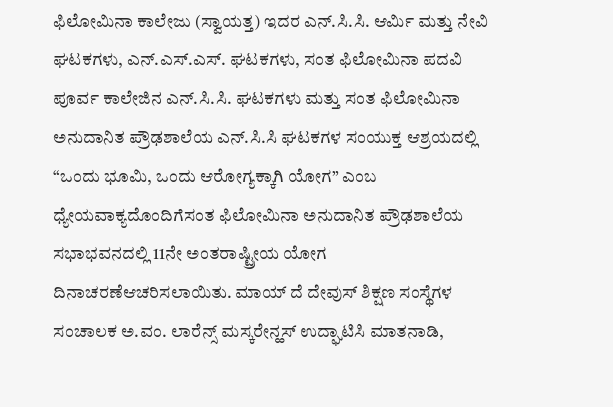ಫಿಲೋಮಿನಾ ಕಾಲೇಜು (ಸ್ವಾಯತ್ತ) ಇದರ ಎನ್‌.ಸಿ.ಸಿ. ಆರ್ಮಿ ಮತ್ತು ನೇವಿ ಘಟಕಗಳು, ಎನ್‌.ಎಸ್‌.ಎಸ್‌. ಘಟಕಗಳು, ಸಂತ ಫಿಲೋಮಿನಾ ಪದವಿ ಪೂರ್ವ ಕಾಲೇಜಿನ ಎನ್‌.ಸಿ.ಸಿ. ಘಟಕಗಳು ಮತ್ತು ಸಂತ ಫಿಲೋಮಿನಾ ಅನುದಾನಿತ ಪ್ರೌಢಶಾಲೆಯ ಎನ್‌.ಸಿ.ಸಿ ಘಟಕಗಳ ಸಂಯುಕ್ತ ಆಶ್ರಯದಲ್ಲಿ “ಒಂದು ಭೂಮಿ, ಒಂದು ಆರೋಗ್ಯಕ್ಕಾಗಿ ಯೋಗ” ಎಂಬ ಧ್ಯೇಯವಾಕ್ಯದೊಂದಿಗೆಸಂತ ಫಿಲೋಮಿನಾ ಅನುದಾನಿತ ಪ್ರೌಢಶಾಲೆಯ ಸಭಾಭವನದಲ್ಲಿ 11ನೇ ಅಂತರಾಷ್ಟ್ರೀಯ ಯೋಗ ದಿನಾಚರಣೆಆಚರಿಸಲಾಯಿತು. ಮಾಯ್‌ ದೆ ದೇವುಸ್‌ ಶಿಕ್ಷಣ ಸಂಸ್ಥೆಗಳ ಸಂಚಾಲಕ ಅ.ವಂ. ಲಾರೆನ್ಸ್ ಮಸ್ಕರೇನ್ಹಸ್ ಉದ್ಘಾಟಿಸಿ ಮಾತನಾಡಿ,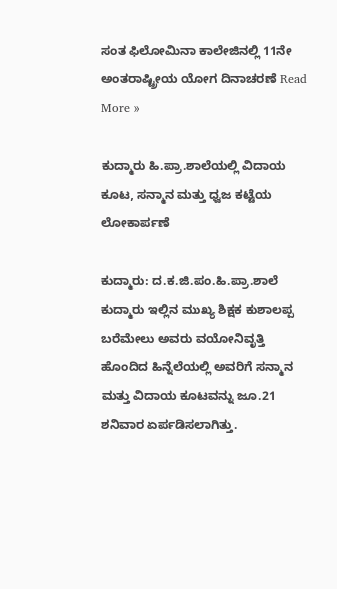ಸಂತ ಫಿಲೋಮಿನಾ ಕಾಲೇಜಿನಲ್ಲಿ 11ನೇ ಅಂತರಾಷ್ಟ್ರೀಯ ಯೋಗ ದಿನಾಚರಣೆ Read More »

ಕುದ್ಮಾರು ಹಿ.ಪ್ರಾ.ಶಾಲೆಯಲ್ಲಿ ವಿದಾಯ ಕೂಟ, ಸನ್ಮಾನ ಮತ್ತು ಧ್ವಜ ಕಟ್ಟೆಯ ಲೋಕಾರ್ಪಣೆ

ಕುದ್ಮಾರು: ದ.ಕ.ಜಿ.ಪಂ.ಹಿ.ಪ್ರಾ.ಶಾಲೆ ಕುದ್ಮಾರು ಇಲ್ಲಿನ ಮುಖ್ಯ ಶಿಕ್ಷಕ ಕುಶಾಲಪ್ಪ ಬರೆಮೇಲು ಅವರು ವಯೋನಿವೃತ್ತಿ ಹೊಂದಿದ ಹಿನ್ನೆಲೆಯಲ್ಲಿ ಅವರಿಗೆ ಸನ್ಮಾನ ಮತ್ತು ವಿದಾಯ ಕೂಟವನ್ನು ಜೂ.21 ಶನಿವಾರ ಏರ್ಪಡಿಸಲಾಗಿತ್ತು.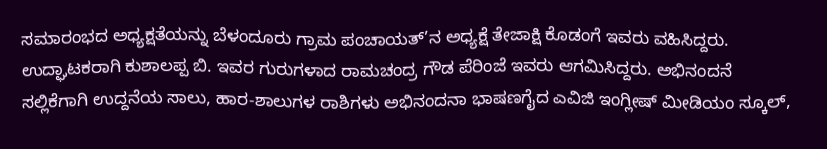ಸಮಾರಂಭದ ಅಧ್ಯಕ್ಷತೆಯನ್ನು ಬೆಳಂದೂರು ಗ್ರಾಮ ಪಂಚಾಯತ್’ನ ಅಧ್ಯಕ್ಷೆ ತೇಜಾಕ್ಷಿ ಕೊಡಂಗೆ ಇವರು ವಹಿಸಿದ್ದರು. ಉದ್ಘಾಟಕರಾಗಿ ಕುಶಾಲಪ್ಪ ಬಿ. ಇವರ ಗುರುಗಳಾದ ರಾಮಚಂದ್ರ ಗೌಡ ಪೆರಿಂಜೆ ಇವರು ಆಗಮಿಸಿದ್ದರು. ಅಭಿನಂದನೆ ಸಲ್ಲಿಕೆಗಾಗಿ ಉದ್ದನೆಯ ಸಾಲು, ಹಾರ-ಶಾಲುಗಳ ರಾಶಿಗಳು ಅಭಿನಂದನಾ ಭಾಷಣಗೈದ ಎವಿಜಿ ಇಂಗ್ಲೀಷ್ ಮೀಡಿಯಂ ಸ್ಕೂಲ್,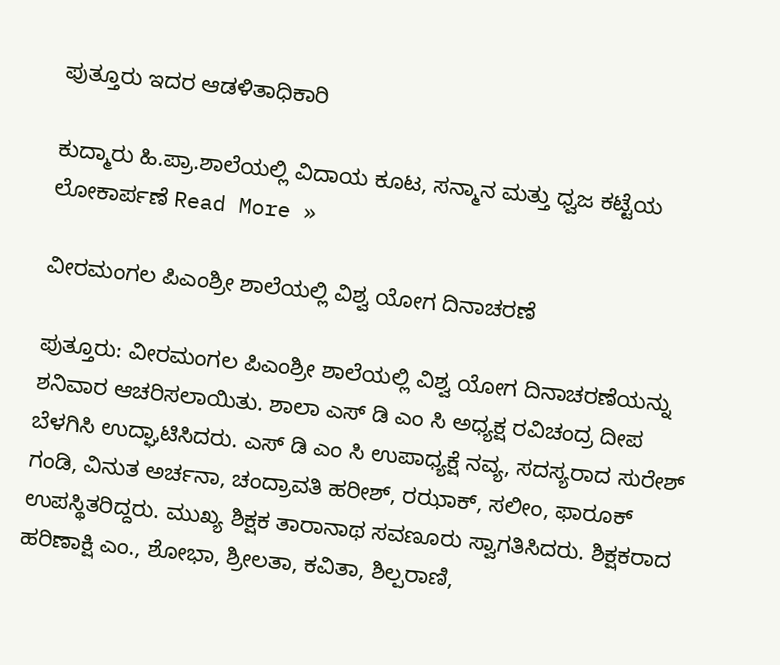ಪುತ್ತೂರು ಇದರ ಆಡಳಿತಾಧಿಕಾರಿ

ಕುದ್ಮಾರು ಹಿ.ಪ್ರಾ.ಶಾಲೆಯಲ್ಲಿ ವಿದಾಯ ಕೂಟ, ಸನ್ಮಾನ ಮತ್ತು ಧ್ವಜ ಕಟ್ಟೆಯ ಲೋಕಾರ್ಪಣೆ Read More »

ವೀರಮಂಗಲ ಪಿಎಂಶ್ರೀ ಶಾಲೆಯಲ್ಲಿ ವಿಶ್ವ ಯೋಗ ದಿನಾಚರಣೆ

ಪುತ್ತೂರು: ವೀರಮಂಗಲ ಪಿಎಂಶ್ರೀ ಶಾಲೆಯಲ್ಲಿ ವಿಶ್ವ ಯೋಗ ದಿನಾಚರಣೆಯನ್ನು ಶನಿವಾರ ಆಚರಿಸಲಾಯಿತು. ಶಾಲಾ ಎಸ್ ಡಿ ಎಂ ಸಿ ಅಧ್ಯಕ್ಷ ರವಿಚಂದ್ರ ದೀಪ ಬೆಳಗಿಸಿ ಉದ್ಘಾಟಿಸಿದರು. ಎಸ್ ಡಿ ಎಂ ಸಿ ಉಪಾಧ್ಯಕ್ಷೆ ನವ್ಯ, ಸದಸ್ಯರಾದ ಸುರೇಶ್ ಗಂಡಿ, ವಿನುತ ಅರ್ಚನಾ, ಚಂದ್ರಾವತಿ ಹರೀಶ್, ರಝಾಕ್, ಸಲೀಂ, ಫಾರೂಕ್ ಉಪಸ್ಥಿತರಿದ್ದರು. ಮುಖ್ಯ ಶಿಕ್ಷಕ ತಾರಾನಾಥ ಸವಣೂರು ಸ್ವಾಗತಿಸಿದರು. ಶಿಕ್ಷಕರಾದ ಹರಿಣಾಕ್ಷಿ ಎಂ., ಶೋಭಾ, ಶ್ರೀಲತಾ, ಕವಿತಾ, ಶಿಲ್ಪರಾಣಿ,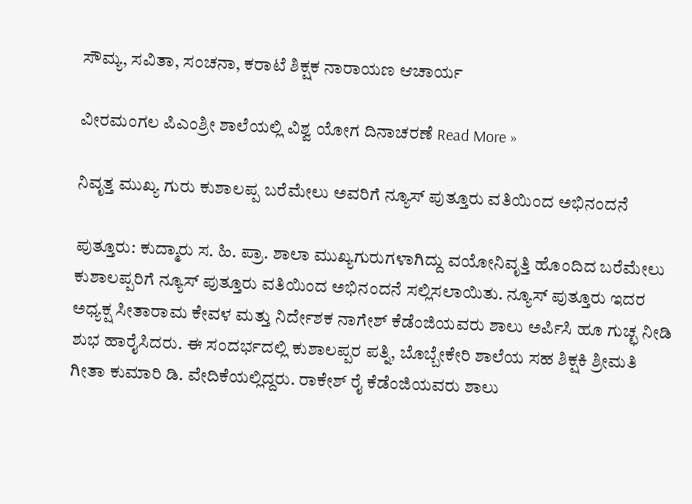ಸೌಮ್ಯ, ಸವಿತಾ, ಸಂಚನಾ, ಕರಾಟೆ ಶಿಕ್ಷಕ ನಾರಾಯಣ ಆಚಾರ್ಯ

ವೀರಮಂಗಲ ಪಿಎಂಶ್ರೀ ಶಾಲೆಯಲ್ಲಿ ವಿಶ್ವ ಯೋಗ ದಿನಾಚರಣೆ Read More »

ನಿವೃತ್ತ ಮುಖ್ಯ ಗುರು ಕುಶಾಲಪ್ಪ ಬರೆಮೇಲು ಅವರಿಗೆ ನ್ಯೂಸ್ ಪುತ್ತೂರು ವತಿಯಿಂದ ಅಭಿನಂದನೆ

ಪುತ್ತೂರು: ಕುದ್ಮಾರು ಸ. ಹಿ. ಪ್ರಾ. ಶಾಲಾ ಮುಖ್ಯಗುರುಗಳಾಗಿದ್ದು ವಯೋನಿವೃತ್ತಿ ಹೊಂದಿದ ಬರೆಮೇಲು ಕುಶಾಲಪ್ಪರಿಗೆ ನ್ಯೂಸ್ ಪುತ್ತೂರು ವತಿಯಿಂದ ಅಭಿನಂದನೆ ಸಲ್ಲಿಸಲಾಯಿತು. ನ್ಯೂಸ್ ಪುತ್ತೂರು ಇದರ ಅಧ್ಯಕ್ಷ ಸೀತಾರಾಮ ಕೇವಳ ಮತ್ತು ನಿರ್ದೇಶಕ ನಾಗೇಶ್ ಕೆಡೆಂಜಿಯವರು ಶಾಲು ಅರ್ಪಿಸಿ ಹೂ ಗುಚ್ಛ ನೀಡಿ ಶುಭ ಹಾರೈಸಿದರು. ಈ ಸಂದರ್ಭದಲ್ಲಿ ಕುಶಾಲಪ್ಪರ ಪತ್ನಿ, ಬೊಬ್ಬೇಕೇರಿ ಶಾಲೆಯ ಸಹ ಶಿಕ್ಷಕಿ ಶ್ರೀಮತಿ ಗೀತಾ ಕುಮಾರಿ ಡಿ. ವೇದಿಕೆಯಲ್ಲಿದ್ದರು. ರಾಕೇಶ್ ರೈ ಕೆಡೆಂಜಿಯವರು ಶಾಲು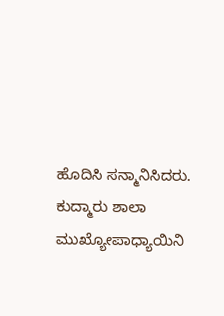ಹೊದಿಸಿ ಸನ್ಮಾನಿಸಿದರು.  ಕುದ್ಮಾರು ಶಾಲಾ ಮುಖ್ಯೋಪಾಧ್ಯಾಯಿನಿ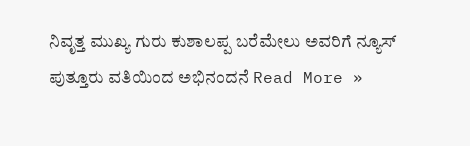ನಿವೃತ್ತ ಮುಖ್ಯ ಗುರು ಕುಶಾಲಪ್ಪ ಬರೆಮೇಲು ಅವರಿಗೆ ನ್ಯೂಸ್ ಪುತ್ತೂರು ವತಿಯಿಂದ ಅಭಿನಂದನೆ Read More »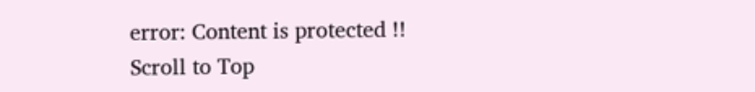error: Content is protected !!
Scroll to Top